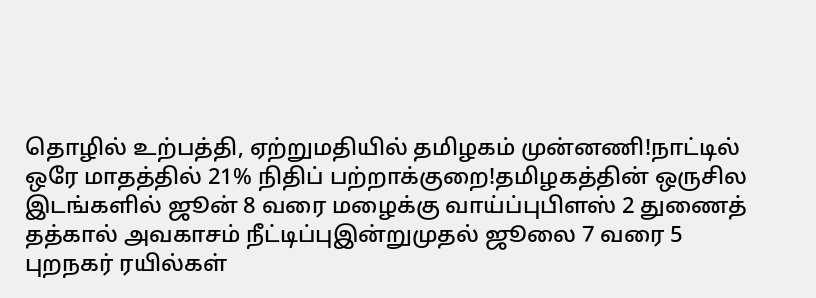தொழில் உற்பத்தி, ஏற்றுமதியில் தமிழகம் முன்னணி!நாட்டில் ஒரே மாதத்தில் 21% நிதிப் பற்றாக்குறை!தமிழகத்தின் ஒருசில இடங்களில் ஜூன் 8 வரை மழைக்கு வாய்ப்புபிளஸ் 2 துணைத் தத்கால் அவகாசம் நீட்டிப்புஇன்றுமுதல் ஜூலை 7 வரை 5 புறநகர் ரயில்கள்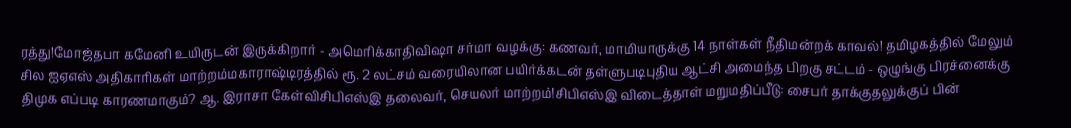ரத்து!மோஜ்தபா கமேனி உயிருடன் இருக்கிறார் - அமெரிக்காதிவிஷா சர்மா வழக்கு: கணவர், மாமியாருக்கு 14 நாள்கள் நீதிமன்றக் காவல்! தமிழகத்தில் மேலும் சில ஐஏஎஸ் அதிகாரிகள் மாற்றம்மகாராஷ்டிரத்தில் ரூ. 2 லட்சம் வரையிலான பயிர்க்கடன் தள்ளுபடிபுதிய ஆட்சி அமைந்த பிறகு சட்டம் - ஒழுங்கு பிரச்னைக்கு திமுக எப்படி காரணமாகும்? ஆ. இராசா கேள்விசிபிஎஸ்இ தலைவர், செயலர் மாற்றம்!சிபிஎஸ்இ விடைத்தாள் மறுமதிப்பீடு: சைபர் தாக்குதலுக்குப் பின்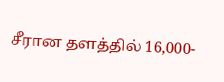சீரான தளத்தில் 16,000-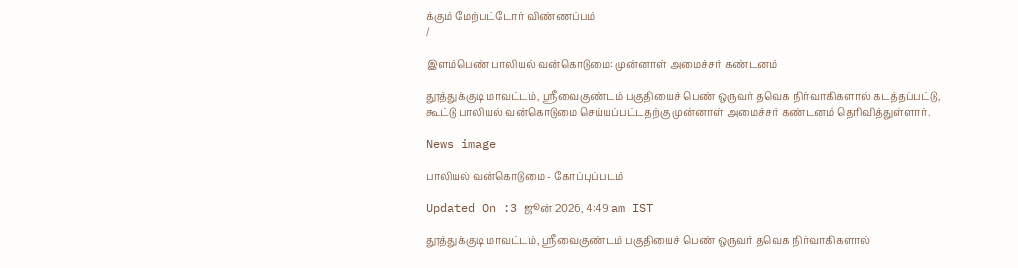க்கும் மேற்பட்டோர் விண்ணப்பம்
/

இளம்பெண் பாலியல் வன்கொடுமை: முன்னாள் அமைச்சர் கண்டனம்

தூத்துக்குடி மாவட்டம், ஸ்ரீவைகுண்டம் பகுதியைச் பெண் ஒருவர் தவெக நிர்வாகிகளால் கடத்தப்பட்டு, கூட்டு பாலியல் வன்கொடுமை செய்யப்பட்டதற்கு முன்னாள் அமைச்சர் கண்டனம் தெரிவித்துள்ளார்.

News image

பாலியல் வன்கொடுமை - கோப்புப்படம்

Updated On :3 ஜூன் 2026, 4:49 am IST

தூத்துக்குடி மாவட்டம், ஸ்ரீவைகுண்டம் பகுதியைச் பெண் ஒருவர் தவெக நிர்வாகிகளால்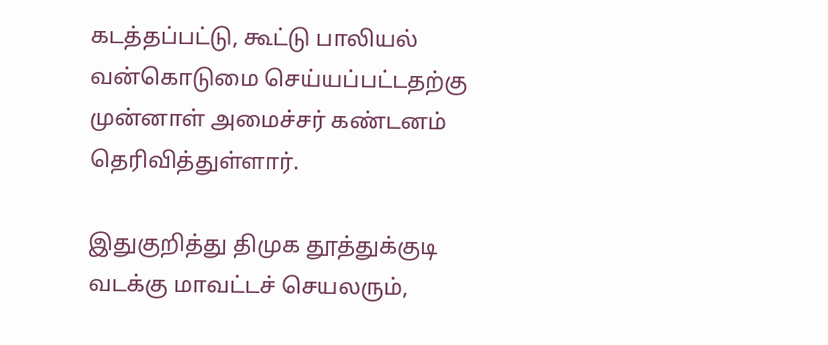கடத்தப்பட்டு, கூட்டு பாலியல் வன்கொடுமை செய்யப்பட்டதற்கு முன்னாள் அமைச்சர் கண்டனம் தெரிவித்துள்ளார்.

இதுகுறித்து திமுக தூத்துக்குடி வடக்கு மாவட்டச் செயலரும்,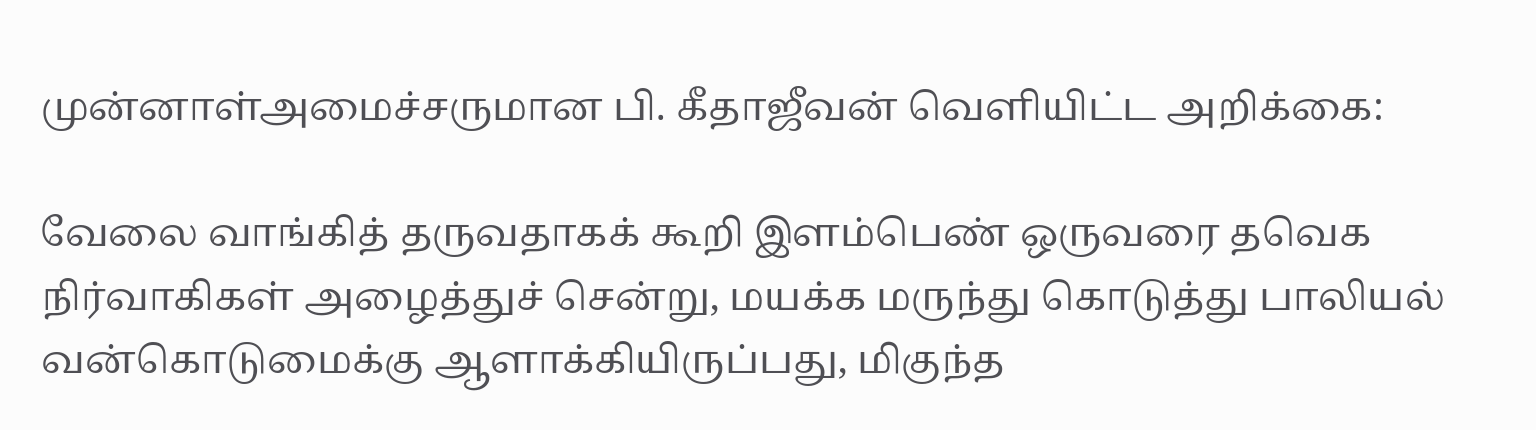முன்னாள்அமைச்சருமான பி. கீதாஜீவன் வெளியிட்ட அறிக்கை:

வேலை வாங்கித் தருவதாகக் கூறி இளம்பெண் ஒருவரை தவெக நிர்வாகிகள் அழைத்துச் சென்று, மயக்க மருந்து கொடுத்து பாலியல் வன்கொடுமைக்கு ஆளாக்கியிருப்பது, மிகுந்த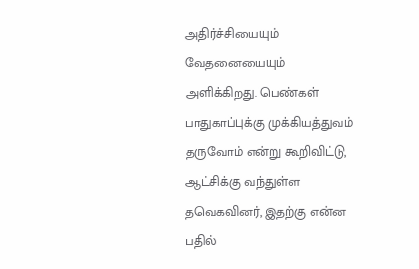அதிர்ச்சியையும் வேதனையையும் அளிக்கிறது. பெண்கள் பாதுகாப்புக்கு முக்கியத்துவம் தருவோம் என்று கூறிவிட்டு, ஆட்சிக்கு வந்துள்ள தவெகவினர், இதற்கு என்ன பதில்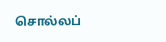சொல்லப்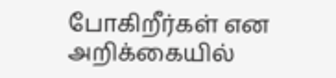போகிறீர்கள் என அறிக்கையில்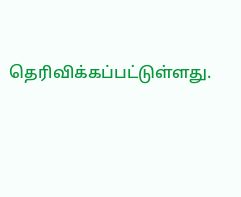தெரிவிக்கப்பட்டுள்ளது.